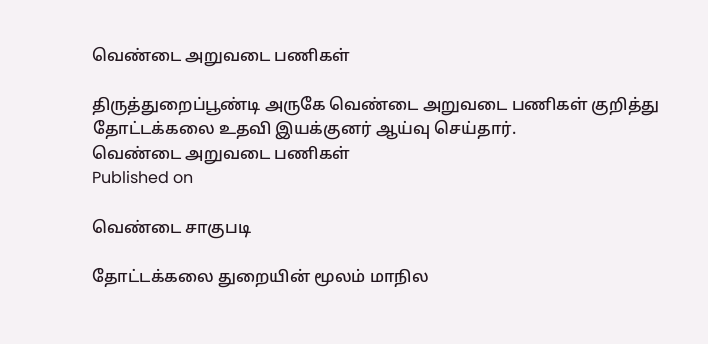வெண்டை அறுவடை பணிகள்

திருத்துறைப்பூண்டி அருகே வெண்டை அறுவடை பணிகள் குறித்து தோட்டக்கலை உதவி இயக்குனர் ஆய்வு செய்தார்.
வெண்டை அறுவடை பணிகள்
Published on

வெண்டை சாகுபடி

தோட்டக்கலை துறையின் மூலம் மாநில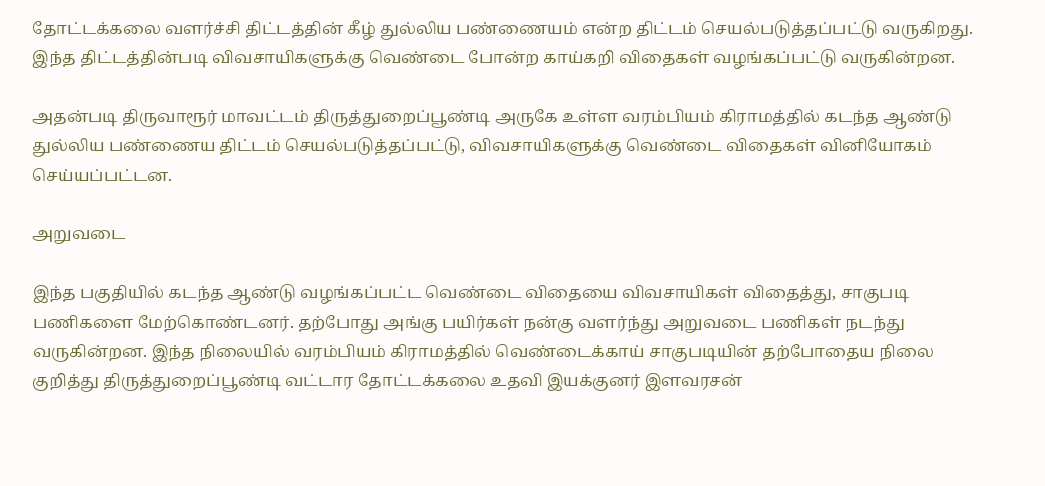தோட்டக்கலை வளர்ச்சி திட்டத்தின் கீழ் துல்லிய பண்ணையம் என்ற திட்டம் செயல்படுத்தப்பட்டு வருகிறது. இந்த திட்டத்தின்படி விவசாயிகளுக்கு வெண்டை போன்ற காய்கறி விதைகள் வழங்கப்பட்டு வருகின்றன.

அதன்படி திருவாரூர் மாவட்டம் திருத்துறைப்பூண்டி அருகே உள்ள வரம்பியம் கிராமத்தில் கடந்த ஆண்டு துல்லிய பண்ணைய திட்டம் செயல்படுத்தப்பட்டு, விவசாயிகளுக்கு வெண்டை விதைகள் வினியோகம் செய்யப்பட்டன.

அறுவடை

இந்த பகுதியில் கடந்த ஆண்டு வழங்கப்பட்ட வெண்டை விதையை விவசாயிகள் விதைத்து, சாகுபடி பணிகளை மேற்கொண்டனர். தற்போது அங்கு பயிர்கள் நன்கு வளர்ந்து அறுவடை பணிகள் நடந்து வருகின்றன. இந்த நிலையில் வரம்பியம் கிராமத்தில் வெண்டைக்காய் சாகுபடியின் தற்போதைய நிலை குறித்து திருத்துறைப்பூண்டி வட்டார தோட்டக்கலை உதவி இயக்குனர் இளவரசன்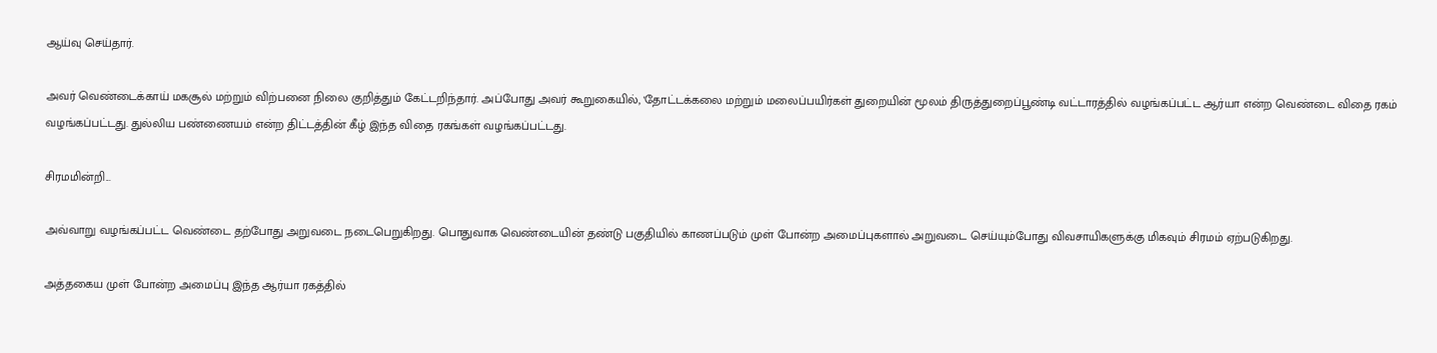ஆய்வு செய்தார்.

அவர் வெண்டைக்காய் மகசூல் மற்றும் விற்பனை நிலை குறித்தும் கேட்டறிந்தார். அப்போது அவர் கூறுகையில், 'தோட்டக்கலை மற்றும் மலைப்பயிர்கள் துறையின் மூலம் திருத்துறைப்பூண்டி வட்டாரத்தில் வழங்கப்பட்ட ஆர்யா என்ற வெண்டை விதை ரகம் வழங்கப்பட்டது. துல்லிய பண்ணையம் என்ற திட்டத்தின் கீழ் இந்த விதை ரகங்கள் வழங்கப்பட்டது.

சிரமமின்றி...

அவ்வாறு வழங்கப்பட்ட வெண்டை தற்போது அறுவடை நடைபெறுகிறது. பொதுவாக வெண்டையின் தண்டு பகுதியில் காணப்படும் முள் போன்ற அமைப்புகளால் அறுவடை செய்யும்போது விவசாயிகளுக்கு மிகவும் சிரமம் ஏற்படுகிறது.

அத்தகைய முள் போன்ற அமைப்பு இந்த ஆர்யா ரகத்தில்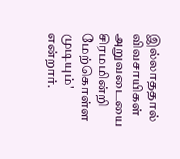இல்லாததால் விவசாயிகள் அறுவடையை சிரமமின்றி மேற்கொள்ள முடியும்' என்றார்.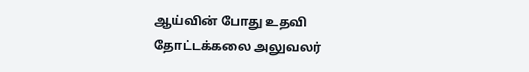ஆய்வின் போது உதவி தோட்டக்கலை அலுவலர்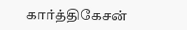கார்த்திகேசன்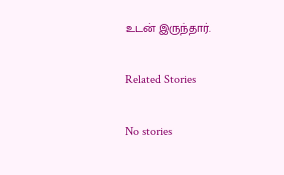உடன் இருந்தார்.

Related Stories

No stories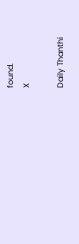found.
X

Daily Thanthi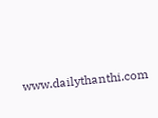www.dailythanthi.com